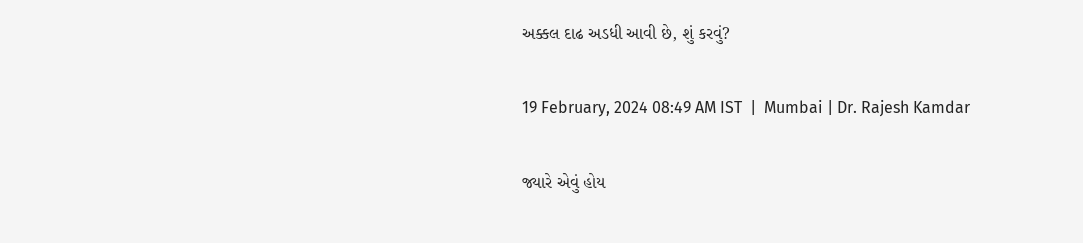અક્કલ દાઢ અડધી આવી છે, શું કરવું?

19 February, 2024 08:49 AM IST  |  Mumbai | Dr. Rajesh Kamdar

જ્યારે એવું હોય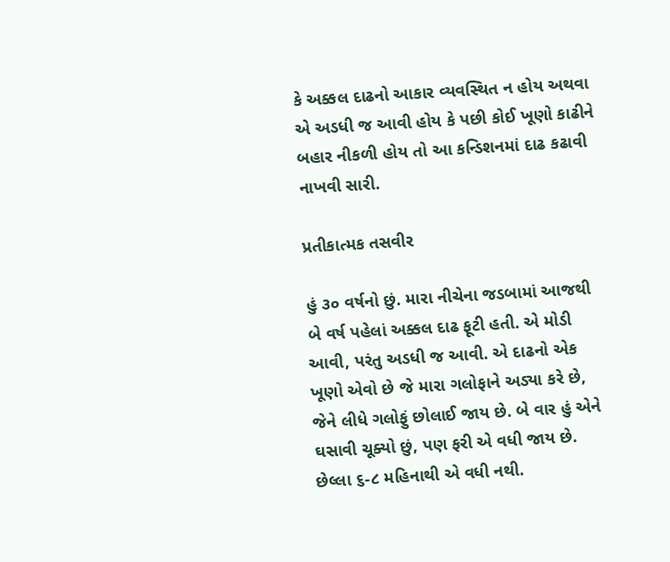કે અક્કલ દાઢનો આકાર વ્યવસ્થિત ન હોય અથવા એ અડધી જ આવી હોય કે પછી કોઈ ખૂણો કાઢીને બહાર નીકળી હોય તો આ કન્ડિશનમાં દાઢ કઢાવી નાખવી સારી.

પ્રતીકાત્મક તસવીર

હું ૩૦ વર્ષનો છું. મારા નીચેના જડબામાં આજથી બે વર્ષ પહેલાં અક્કલ દાઢ ફૂટી હતી. એ મોડી આવી, પરંતુ અડધી જ આવી. એ દાઢનો એક ખૂણો એવો છે જે મારા ગલોફાને અડ્યા કરે છે, જેને લીધે ગલોફું છોલાઈ જાય છે. બે વાર હું એને ઘસાવી ચૂક્યો છું, પણ ફરી એ વધી જાય છે. છેલ્લા ૬-૮ મહિનાથી એ વધી નથી.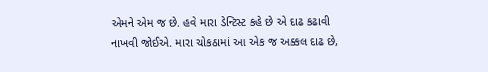એમને એમ જ છે. હવે મારા ડેન્ટિસ્ટ કહે છે એ દાઢ કઢાવી નાખવી જોઈએ. મારા ચોકઠામાં આ એક જ અક્કલ દાઢ છે,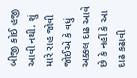બીજી કોઈ હજી આવી નથી. શું મારે રાહ જોવી જોઈએ કે વધું અક્કલ દાઢ આવે છે કે નહીં કે આ દાઢ કઢાવી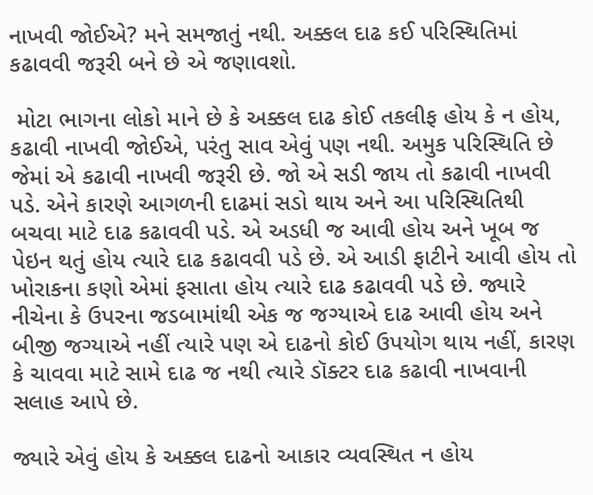નાખવી જોઈએ? મને સમજાતું નથી. અક્કલ દાઢ કઈ પરિસ્થિતિમાં કઢાવવી જરૂરી બને છે એ જણાવશો.

 મોટા ભાગના લોકો માને છે કે અક્કલ દાઢ કોઈ તકલીફ હોય કે ન હોય, કઢાવી નાખવી જોઈએ, પરંતુ સાવ એવું પણ નથી. અમુક પરિસ્થિતિ છે જેમાં એ કઢાવી નાખવી જરૂરી છે. જો એ સડી જાય તો કઢાવી નાખવી પડે. એને કારણે આગળની દાઢમાં સડો થાય અને આ પરિસ્થિતિથી બચવા માટે દાઢ કઢાવવી પડે. એ અડધી જ આવી હોય અને ખૂબ જ પેઇન થતું હોય ત્યારે દાઢ કઢાવવી પડે છે. એ આડી ફાટીને આવી હોય તો ખોરાકના કણો એમાં ફસાતા હોય ત્યારે દાઢ કઢાવવી પડે છે. જ્યારે નીચેના કે ઉપરના જડબામાંથી એક જ જગ્યાએ દાઢ આવી હોય અને બીજી જગ્યાએ નહીં ત્યારે પણ એ દાઢનો કોઈ ઉપયોગ થાય નહીં, કારણ કે ચાવવા માટે સામે દાઢ જ નથી ત્યારે ડૉક્ટર દાઢ કઢાવી નાખવાની સલાહ આપે છે.

જ્યારે એવું હોય કે અક્કલ દાઢનો આકાર વ્યવસ્થિત ન હોય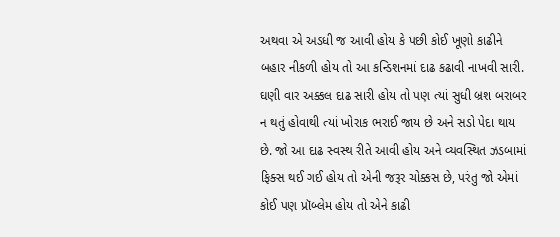અથવા એ અડધી જ આવી હોય કે પછી કોઈ ખૂણો કાઢીને બહાર નીકળી હોય તો આ કન્ડિશનમાં દાઢ કઢાવી નાખવી સારી. ઘણી વાર અક્કલ દાઢ સારી હોય તો પણ ત્યાં સુધી બ્રશ બરાબર ન થતું હોવાથી ત્યાં ખોરાક ભરાઈ જાય છે અને સડો પેદા થાય છે. જો આ દાઢ સ્વસ્થ રીતે આવી હોય અને વ્યવસ્થિત ઝડબામાં ફિક્સ થઈ ગઈ હોય તો એની જરૂર ચોક્કસ છે, પરંતુ જો એમાં કોઈ પણ પ્રૉબ્લેમ હોય તો એને કાઢી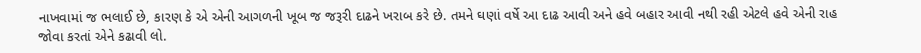નાખવામાં જ ભલાઈ છે, કારણ કે એ એની આગળની ખૂબ જ જરૂરી દાઢને ખરાબ કરે છે. તમને ઘણાં વર્ષે આ દાઢ આવી અને હવે બહાર આવી નથી રહી એટલે હવે એની રાહ જોવા કરતાં એને કઢાવી લો.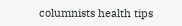columnists health tips